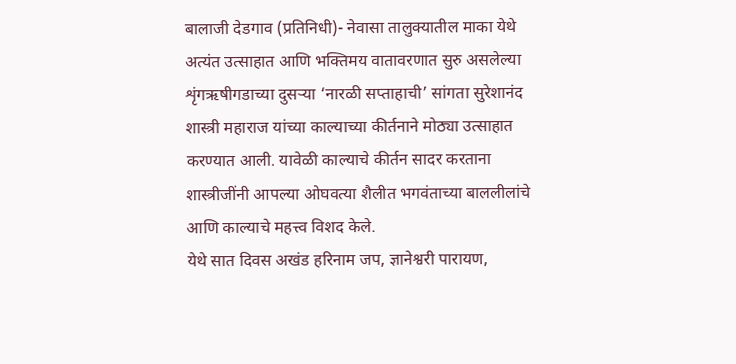बालाजी देडगाव (प्रतिनिधी)- नेवासा तालुक्यातील माका येथे अत्यंत उत्साहात आणि भक्तिमय वातावरणात सुरु असलेल्या शृंगऋषीगडाच्या दुसऱ्या ‘नारळी सप्ताहाची’ सांगता सुरेशानंद शास्त्री महाराज यांच्या काल्याच्या कीर्तनाने मोठ्या उत्साहात करण्यात आली. यावेळी काल्याचे कीर्तन सादर करताना शास्त्रीजींनी आपल्या ओघवत्या शैलीत भगवंताच्या बाललीलांचे आणि काल्याचे महत्त्व विशद केले.
येथे सात दिवस अखंड हरिनाम जप, ज्ञानेश्वरी पारायण,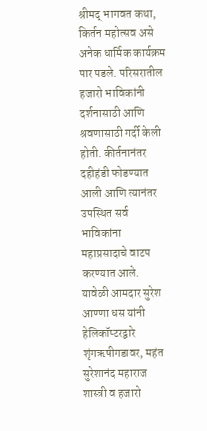श्रीमद् भागवत कथा, किर्तन महोत्सव असे अनेक धार्मिक कार्यक्रम पार पडले. परिसरातील हजारो भाविकांनी दर्शनासाठी आणि श्रवणासाठी गर्दी केली होती. कीर्तनानंतर दहीहंडी फोडण्यात आली आणि त्यानंतर उपस्थित सर्व भाविकांना महाप्रसादाचे वाटप करण्यात आले.
यावेळी आमदार सुरेश आण्णा धस यांनी हेलिकॉप्टरद्वारे शृंगऋषीगडावर, महंत सुरेशानंद महाराज शास्त्री व हजारो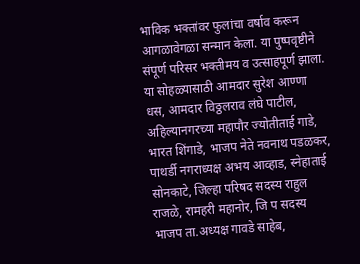भाविक भक्तांवर फुलांचा वर्षाव करून आगळावेगळा सन्मान केला. या पुष्पवृष्टीने संपूर्ण परिसर भक्तीमय व उत्साहपूर्ण झाला. या सोहळ्यासाठी आमदार सुरेश आण्णा धस, आमदार विठ्ठलराव लंघे पाटील, अहिल्यानगरच्या महापौर ज्योतीताई गाडे, भारत शिंगाडे, भाजप नेते नवनाथ पडळकर, पाथर्डी नगराध्यक्ष अभय आव्हाड, स्नेहाताई सोनकाटे, जिल्हा परिषद सदस्य राहुल राजळे, रामहरी महानोर, जि प सदस्य भाजप ता.अध्यक्ष गावडे साहेब,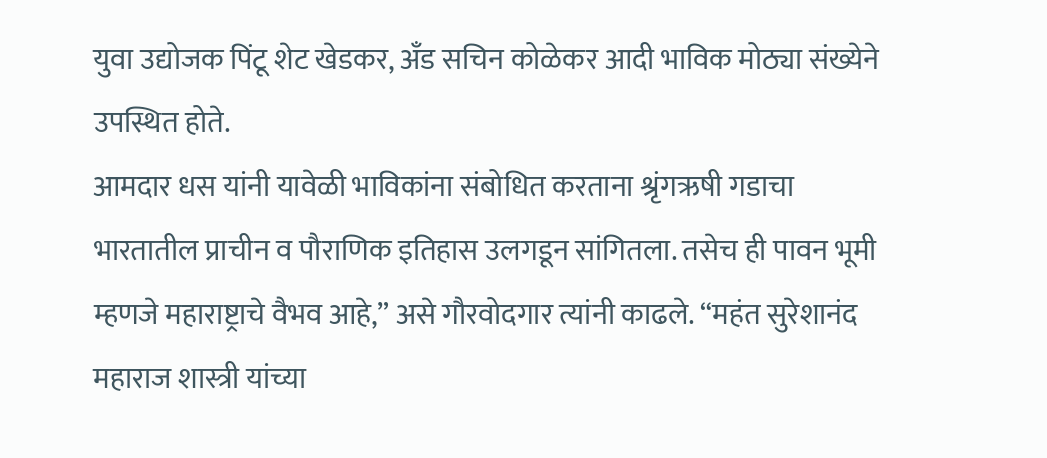युवा उद्योजक पिंटू शेट खेडकर, अँड सचिन कोळेकर आदी भाविक मोठ्या संख्येने उपस्थित होते.
आमदार धस यांनी यावेळी भाविकांना संबोधित करताना श्रृंगऋषी गडाचा भारतातील प्राचीन व पौराणिक इतिहास उलगडून सांगितला. तसेच ही पावन भूमी म्हणजे महाराष्ट्राचे वैभव आहे,” असे गौरवोदगार त्यांनी काढले. “महंत सुरेशानंद महाराज शास्त्री यांच्या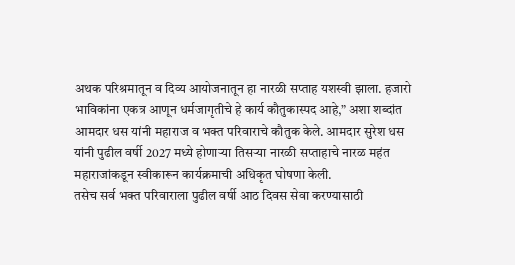अथक परिश्रमातून व दिव्य आयोजनातून हा नारळी सप्ताह यशस्वी झाला. हजारो भाविकांना एकत्र आणून धर्मजागृतीचे हे कार्य कौतुकास्पद आहे,” अशा शब्दांत आमदार धस यांनी महाराज व भक्त परिवाराचे कौतुक केले. आमदार सुरेश धस यांनी पुढील वर्षी 2027 मध्ये होणाऱ्या तिसऱ्या नारळी सप्ताहाचे नारळ महंत महाराजांकडून स्वीकारून कार्यक्रमाची अधिकृत घोषणा केली.
तसेच सर्व भक्त परिवाराला पुढील वर्षी आठ दिवस सेवा करण्यासाठी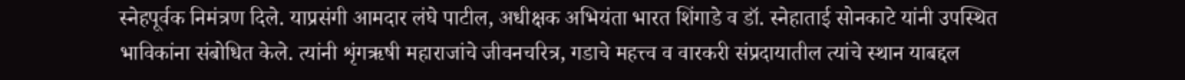स्नेहपूर्वक निमंत्रण दिले. याप्रसंगी आमदार लंघे पाटील, अधीक्षक अभियंता भारत शिंगाडे व डॉ. स्नेहाताई सोनकाटे यांनी उपस्थित भाविकांना संबोधित केले. त्यांनी शृंगऋषी महाराजांचे जीवनचरित्र, गडाचे महत्त्व व वारकरी संप्रदायातील त्यांचे स्थान याबद्दल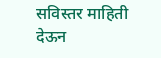सविस्तर माहिती देऊन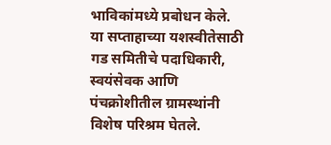भाविकांमध्ये प्रबोधन केले.
या सप्ताहाच्या यशस्वीतेसाठी गड समितीचे पदाधिकारी, स्वयंसेवक आणि पंचक्रोशीतील ग्रामस्थांनी विशेष परिश्रम घेतले.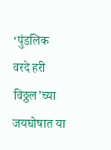‘पुंडलिक वरदे हरी विठ्ठल’च्या जयघोषात या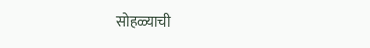सोहळ्याची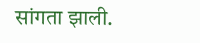सांगता झाली.